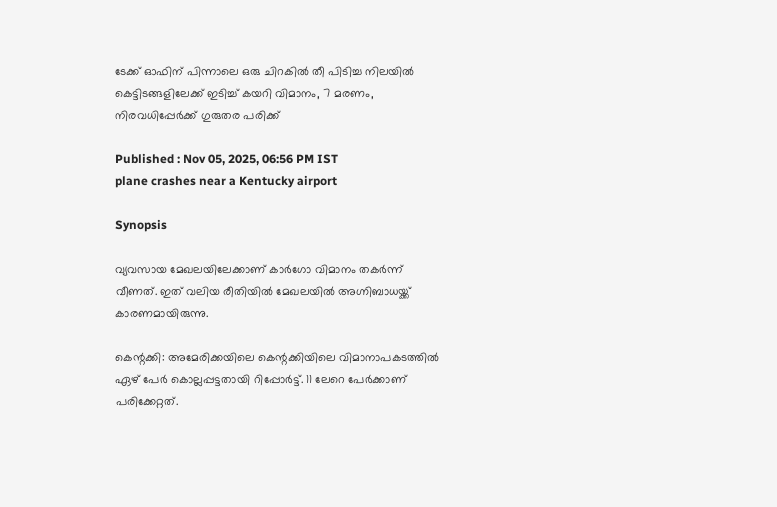ടേക്ക് ഓഫിന് പിന്നാലെ ഒരു ചിറകിൽ തീ പിടിച്ച നിലയിൽ കെട്ടിടങ്ങളിലേക്ക് ഇടിച്ച് കയറി വിമാനം, 7 മരണം, നിരവധിപ്പേർക്ക് ഗുരുതര പരിക്ക്

Published : Nov 05, 2025, 06:56 PM IST
plane crashes near a Kentucky airport

Synopsis

വ്യവസായ മേഖലയിലേക്കാണ് കാർഗോ വിമാനം തകർന്ന് വീണത്. ഇത് വലിയ രീതിയിൽ മേഖലയിൽ അഗ്നിബാധയ്ക്ക് കാരണമായിരുന്നു.

കെന്റക്കി: അമേരിക്കയിലെ കെന്റക്കിയിലെ വിമാനാപകടത്തിൽ ഏഴ് പേ‍ർ കൊല്ലപ്പട്ടതായി റിപ്പോർട്ട്. 11 ലേറെ പേർക്കാണ് പരിക്കേറ്റത്.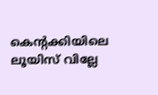കെന്റക്കിയിലെ ലൂയിസ് വില്ലേ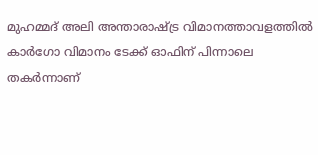മുഹമ്മദ് അലി അന്താരാഷ്ട്ര വിമാനത്താവളത്തിൽ കാർഗോ വിമാനം ടേക്ക് ഓഫിന് പിന്നാലെ തകർന്നാണ്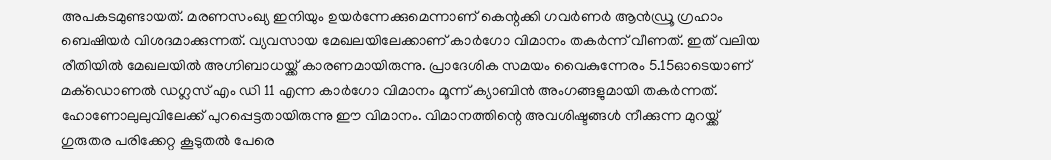അപകടമുണ്ടായത്. മരണസംഖ്യ ഇനിയും ഉയർന്നേക്കുമെന്നാണ് കെന്റക്കി ഗവർണർ ആൻഡ്രൂ ഗ്രഹാം ബെഷിയർ വിശദമാക്കുന്നത്. വ്യവസായ മേഖലയിലേക്കാണ് കാർഗോ വിമാനം തകർന്ന് വീണത്. ഇത് വലിയ രീതിയിൽ മേഖലയിൽ അഗ്നിബാധയ്ക്ക് കാരണമായിരുന്നു. പ്രാദേശിക സമയം വൈകുന്നേരം 5.15ഓടെയാണ് മക്ഡൊണൽ ഡഗ്ലസ് എം ഡി 11 എന്ന കാർഗോ വിമാനം മൂന്ന് ക്യാബിൻ അംഗങ്ങളുമായി തകർന്നത്. ഹോണോലുലുവിലേക്ക് പുറപ്പെട്ടതായിരുന്നു ഈ വിമാനം. വിമാനത്തിന്റെ അവശിഷ്ടങ്ങൾ നീക്കുന്ന മുറയ്ക്ക് ഗുരുതര പരിക്കേറ്റ കൂടുതൽ പേരെ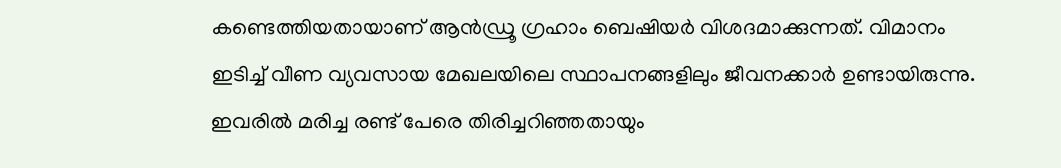കണ്ടെത്തിയതായാണ് ആൻഡ്രൂ ഗ്രഹാം ബെഷിയർ വിശദമാക്കുന്നത്. വിമാനം ഇടിച്ച് വീണ വ്യവസായ മേഖലയിലെ സ്ഥാപനങ്ങളിലും ജീവനക്കാർ ഉണ്ടായിരുന്നു. ഇവരിൽ മരിച്ച രണ്ട് പേരെ തിരിച്ചറിഞ്ഞതായും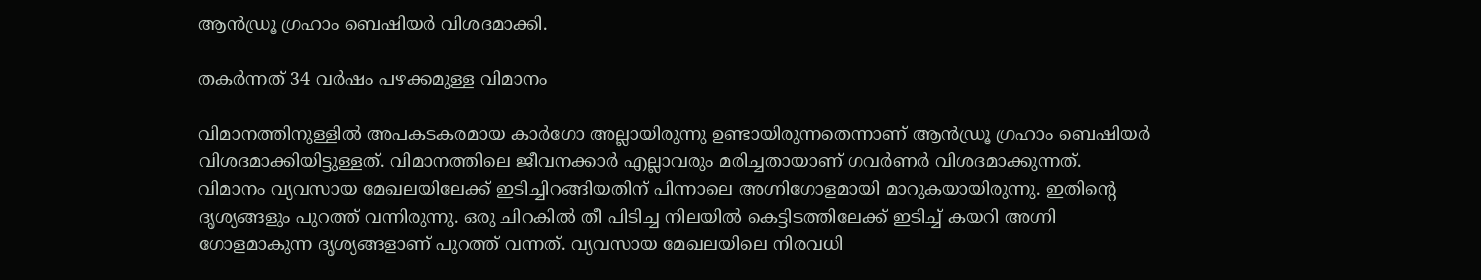ആൻഡ്രൂ ഗ്രഹാം ബെഷിയർ വിശദമാക്കി.

തകർന്നത് 34 വർഷം പഴക്കമുള്ള വിമാനം

വിമാനത്തിനുള്ളിൽ അപകടകരമായ കാർഗോ അല്ലായിരുന്നു ഉണ്ടായിരുന്നതെന്നാണ് ആൻഡ്രൂ ഗ്രഹാം ബെഷിയർ വിശദമാക്കിയിട്ടുള്ളത്. വിമാനത്തിലെ ജീവനക്കാർ എല്ലാവരും മരിച്ചതായാണ് ഗവർണർ വിശദമാക്കുന്നത്. വിമാനം വ്യവസായ മേഖലയിലേക്ക് ഇടിച്ചിറങ്ങിയതിന് പിന്നാലെ അഗ്നിഗോളമായി മാറുകയായിരുന്നു. ഇതിന്റെ ദൃശ്യങ്ങളും പുറത്ത് വന്നിരുന്നു. ഒരു ചിറകിൽ തീ പിടിച്ച നിലയിൽ കെട്ടിടത്തിലേക്ക് ഇടിച്ച് കയറി അഗ്നി ഗോളമാകുന്ന ദൃശ്യങ്ങളാണ് പുറത്ത് വന്നത്. വ്യവസായ മേഖലയിലെ നിരവധി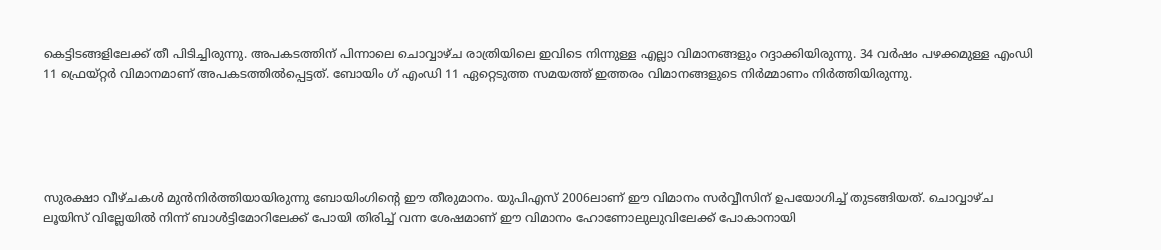കെട്ടിടങ്ങളിലേക്ക് തീ പിടിച്ചിരുന്നു. അപകടത്തിന് പിന്നാലെ ചൊവ്വാഴ്ച രാത്രിയിലെ ഇവിടെ നിന്നുള്ള എല്ലാ വിമാനങ്ങളും റദ്ദാക്കിയിരുന്നു. 34 വർഷം പഴക്കമുള്ള എംഡി 11 ഫ്രെയ്റ്റർ വിമാനമാണ് അപകടത്തിൽപ്പെട്ടത്. ബോയിം ഗ് എംഡി 11 ഏറ്റെടുത്ത സമയത്ത് ഇത്തരം വിമാനങ്ങളുടെ നിർമ്മാണം നിർത്തിയിരുന്നു.





സുരക്ഷാ വീഴ്ചകൾ മുൻനിർത്തിയായിരുന്നു ബോയിംഗിന്റെ ഈ തീരുമാനം. യുപിഎസ് 2006ലാണ് ഈ വിമാനം സർവ്വീസിന് ഉപയോഗിച്ച് തുടങ്ങിയത്. ചൊവ്വാഴ്ച ലൂയിസ് വില്ലേയിൽ നിന്ന് ബാൾട്ടിമോറിലേക്ക് പോയി തിരിച്ച് വന്ന ശേഷമാണ് ഈ വിമാനം ഹോണോലുലുവിലേക്ക് പോകാനായി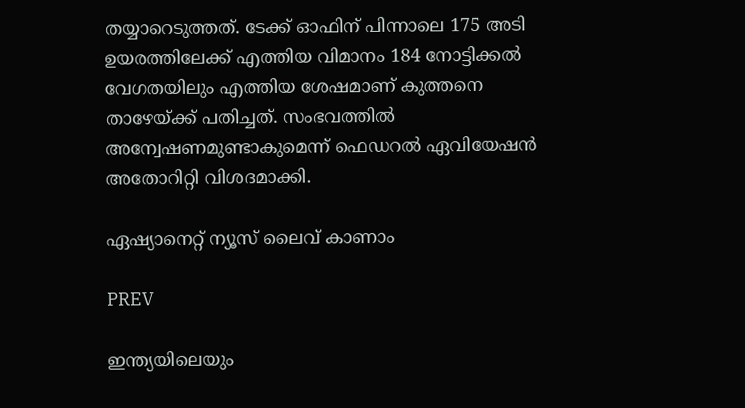തയ്യാറെടുത്തത്. ടേക്ക് ഓഫിന് പിന്നാലെ 175 അടി ഉയരത്തിലേക്ക് എത്തിയ വിമാനം 184 നോട്ടിക്കൽ വേഗതയിലും എത്തിയ ശേഷമാണ് കുത്തനെ താഴേയ്ക്ക് പതിച്ചത്. സംഭവത്തിൽ അന്വേഷണമുണ്ടാകുമെന്ന് ഫെഡറൽ ഏവിയേഷൻ അതോറിറ്റി വിശദമാക്കി.

ഏഷ്യാനെറ്റ് ന്യൂസ് ലൈവ് കാണാം

PREV

ഇന്ത്യയിലെയും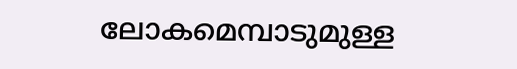ലോകമെമ്പാടുമുള്ള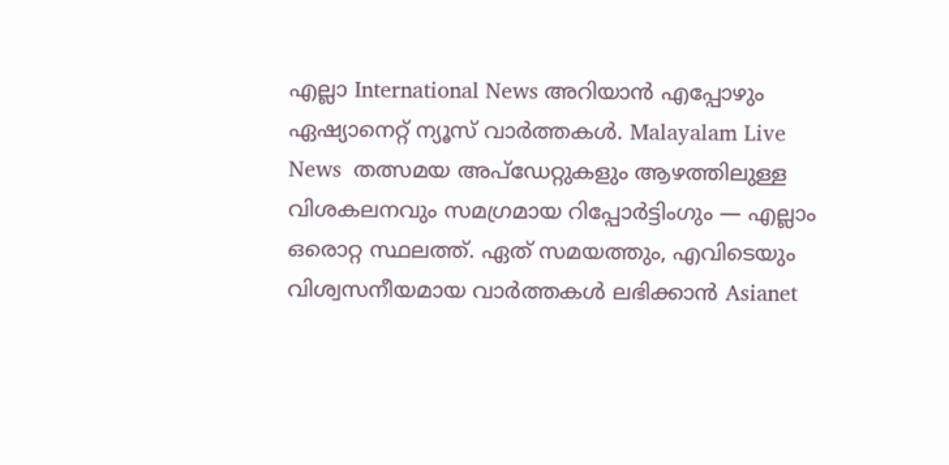എല്ലാ International News അറിയാൻ എപ്പോഴും ഏഷ്യാനെറ്റ് ന്യൂസ് വാർത്തകൾ. Malayalam Live News  തത്സമയ അപ്‌ഡേറ്റുകളും ആഴത്തിലുള്ള വിശകലനവും സമഗ്രമായ റിപ്പോർട്ടിംഗും — എല്ലാം ഒരൊറ്റ സ്ഥലത്ത്. ഏത് സമയത്തും, എവിടെയും വിശ്വസനീയമായ വാർത്തകൾ ലഭിക്കാൻ Asianet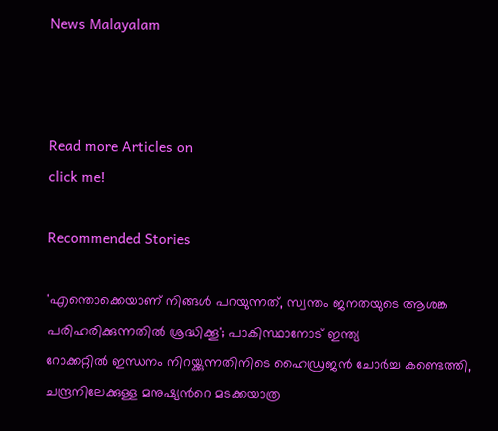News Malayalam



Read more Articles on
click me!

Recommended Stories

'എന്തൊക്കെയാണ് നിങ്ങൾ പറയുന്നത്, സ്വന്തം ജനതയുടെ ആശങ്ക പരിഹരിക്കുന്നതിൽ ശ്രദ്ധിക്കൂ'; പാകിസ്ഥാനോട് ഇന്ത്യ
റോക്കറ്റിൽ ഇന്ധനം നിറയ്ക്കുന്നതിനിടെ ഹൈഡ്രജൻ ചോർച്ച കണ്ടെത്തി, ചന്ദ്രനിലേക്കുള്ള മനുഷ്യന്‍റെ മടക്കയാത്ര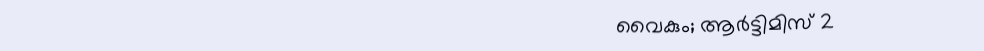വൈകും; ആർട്ടിമിസ് 2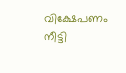വിക്ഷേപണം നീട്ടി